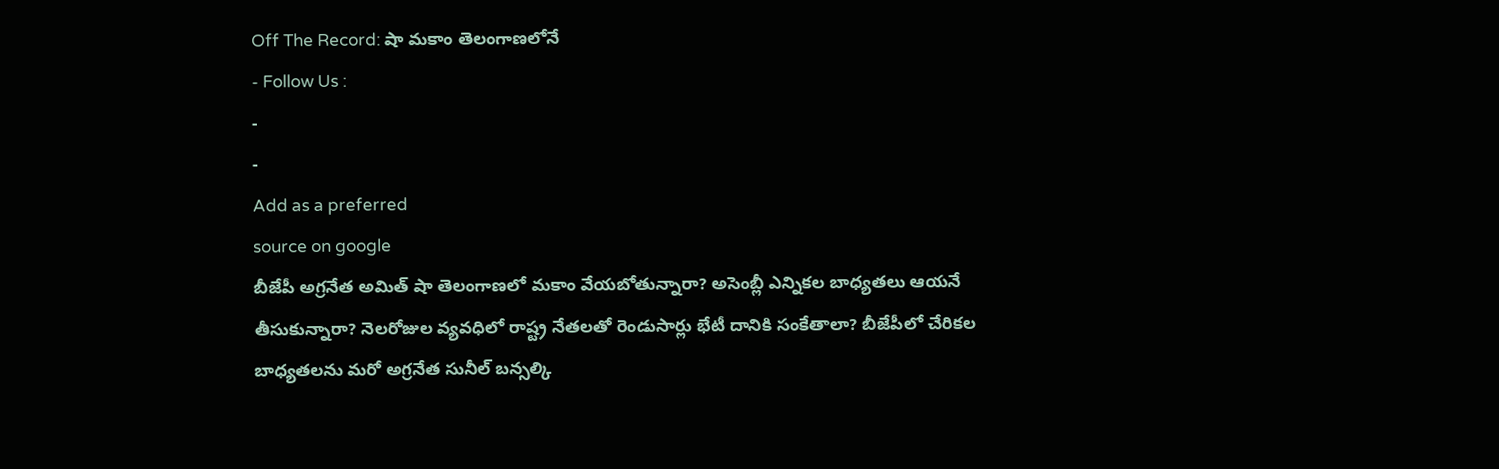Off The Record: షా మకాం తెలంగాణలోనే
- Follow Us :
-
-
Add as a preferred
source on google
బీజేపీ అగ్రనేత అమిత్ షా తెలంగాణలో మకాం వేయబోతున్నారా? అసెంబ్లీ ఎన్నికల బాధ్యతలు ఆయనే తీసుకున్నారా? నెలరోజుల వ్యవధిలో రాష్ట్ర నేతలతో రెండుసార్లు భేటీ దానికి సంకేతాలా? బీజేపీలో చేరికల బాధ్యతలను మరో అగ్రనేత సునీల్ బన్సల్కి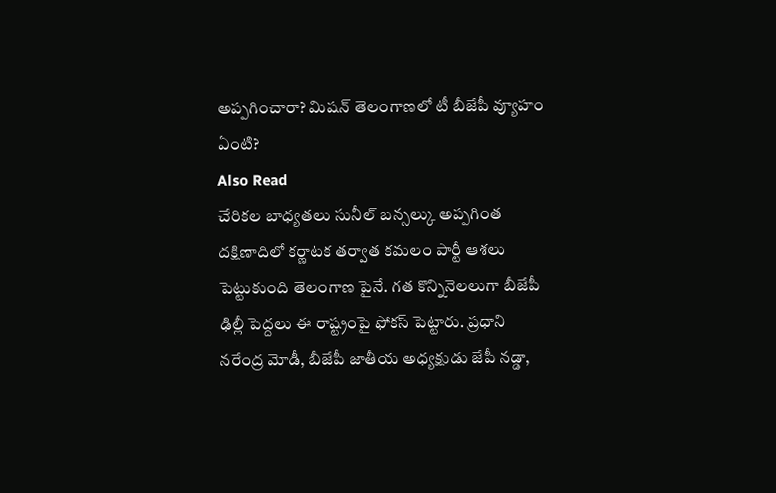అప్పగించారా? మిషన్ తెలంగాణలో టీ బీజేపీ వ్యూహం ఏంటి?
Also Read
చేరికల బాధ్యతలు సునీల్ బన్సల్కు అప్పగింత
దక్షిణాదిలో కర్ణాటక తర్వాత కమలం పార్టీ ఆశలు పెట్టుకుంది తెలంగాణ పైనే. గత కొన్నినెలలుగా బీజేపీ ఢిల్లీ పెద్దలు ఈ రాష్ట్రంపై ఫోకస్ పెట్టారు. ప్రధాని నరేంద్ర మోడీ, బీజేపీ జాతీయ అధ్యక్షుడు జేపీ నడ్డా,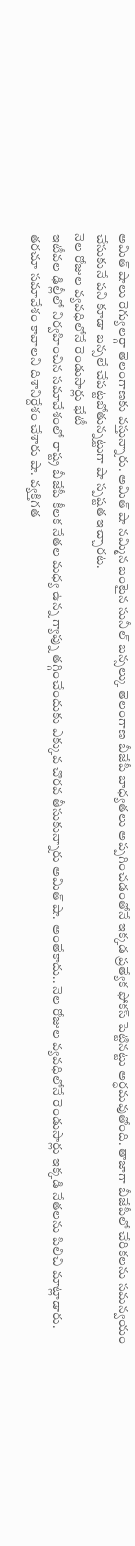అమిత్ షాలు రెగ్యులర్గా తెలంగాణకు వస్తున్నారు. అమిత్ షా నమ్మిన బంటైన సునీల్ బన్సల్కు తెలంగాణ బీజేపీ బాధ్యతలు అప్పగించడంతోనే ఇక్కడ ప్రత్యేక ఫోకస్ పెట్టినట్టు అర్ధమవుతోంది. తాజాగా బీజేపీలో చేరికలను సమన్వయం చేసుకునే పని కూడా బన్సలే చేపట్టబోతున్నట్టుగా షా స్పష్టత ఇచ్చారట.
నెల రోజుల వ్యవధిలోనే రెండుసార్లు భేటీ
ఇటీవల ఢిల్లీలో నిర్వహించిన సమావేశంలో రాష్ట్ర బీజేపీ కీలక నేతల మధ్య ఉన్న గ్యాప్ను తగ్గించేందుకు ఎక్కువ చొరవ తీసుకున్నారు అమిత్ షా. అంతేకాదు.. నెల రోజుల వ్యవధిలోనే రెండుసార్లు ఇక్కడి నేతలను పిలిచి మాట్లాడారు. తరచూ సమావేశం కావాలని దిశానిర్దేశం చేశారు షా. వ్యక్తిగత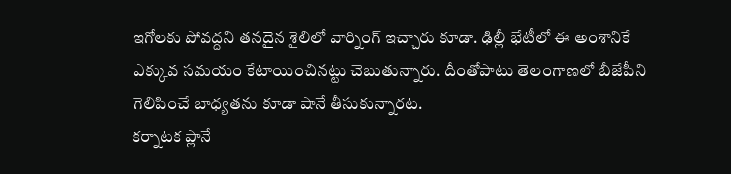ఇగోలకు పోవద్దని తనదైన శైలిలో వార్నింగ్ ఇచ్చారు కూడా. ఢిల్లీ భేటీలో ఈ అంశానికే ఎక్కువ సమయం కేటాయించినట్టు చెబుతున్నారు. దీంతోపాటు తెలంగాణలో బీజేపీని గెలిపించే బాధ్యతను కూడా షానే తీసుకున్నారట.
కర్నాటక ప్లానే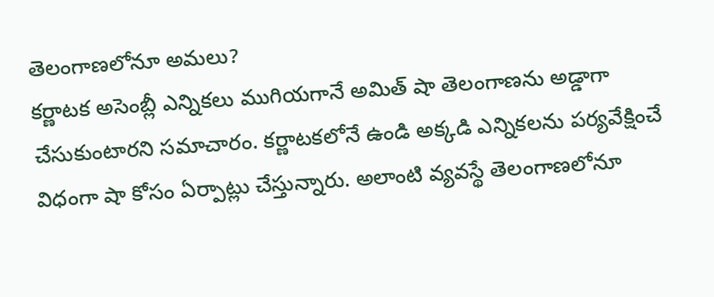తెలంగాణలోనూ అమలు?
కర్ణాటక అసెంబ్లీ ఎన్నికలు ముగియగానే అమిత్ షా తెలంగాణను అడ్డాగా చేసుకుంటారని సమాచారం. కర్ణాటకలోనే ఉండి అక్కడి ఎన్నికలను పర్యవేక్షించే విధంగా షా కోసం ఏర్పాట్లు చేస్తున్నారు. అలాంటి వ్యవస్థే తెలంగాణలోనూ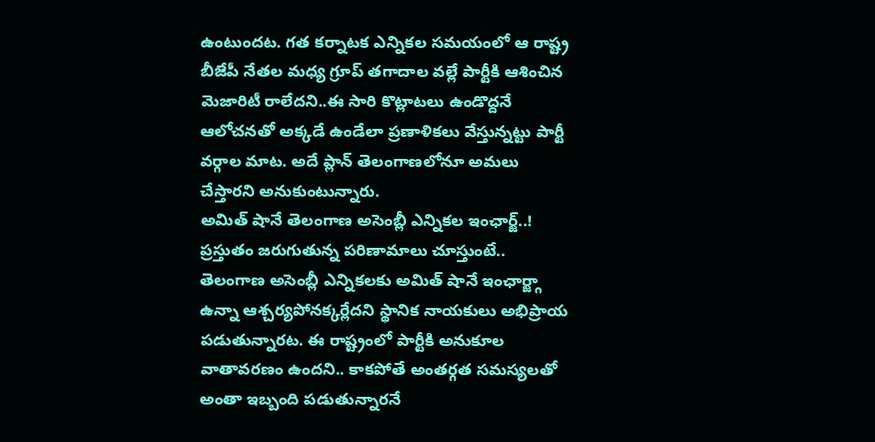ఉంటుందట. గత కర్నాటక ఎన్నికల సమయంలో ఆ రాష్ట్ర బీజేపీ నేతల మధ్య గ్రూప్ తగాదాల వల్లే పార్టీకి ఆశించిన మెజారిటీ రాలేదని..ఈ సారి కొట్లాటలు ఉండొద్దనే ఆలోచనతో అక్కడే ఉండేలా ప్రణాళికలు వేస్తున్నట్టు పార్టీ వర్గాల మాట. అదే ప్లాన్ తెలంగాణలోనూ అమలు చేస్తారని అనుకుంటున్నారు.
అమిత్ షానే తెలంగాణ అసెంబ్లీ ఎన్నికల ఇంఛార్జ్..!
ప్రస్తుతం జరుగుతున్న పరిణామాలు చూస్తుంటే.. తెలంగాణ అసెంబ్లీ ఎన్నికలకు అమిత్ షానే ఇంఛార్జ్గా ఉన్నా ఆశ్చర్యపోనక్కర్లేదని స్థానిక నాయకులు అభిప్రాయ పడుతున్నారట. ఈ రాష్ట్రంలో పార్టీకి అనుకూల వాతావరణం ఉందని.. కాకపోతే అంతర్గత సమస్యలతో అంతా ఇబ్బంది పడుతున్నారనే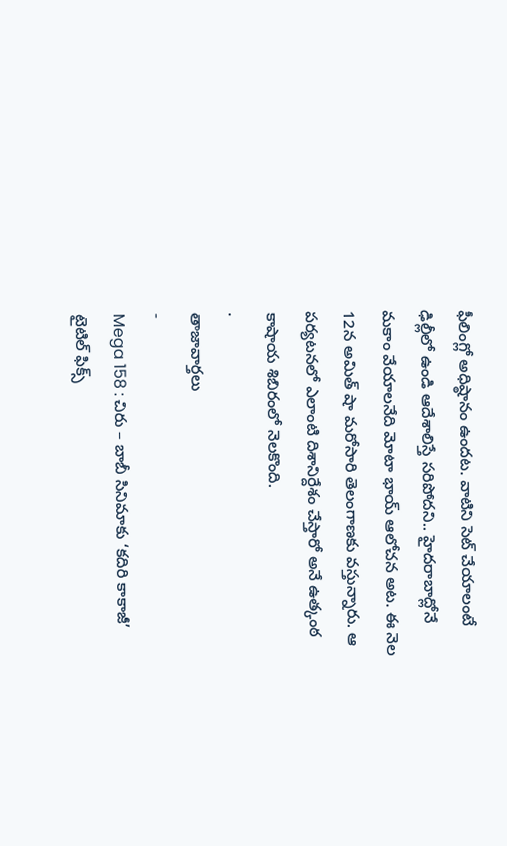ఫీలింగ్లో అధిష్ఠానం ఉందట. వాటిని సెట్ చేయాలంటే ఢిల్లీలో ఉండి ఆదేశాలిస్తే సరిపోదని.. హైదరాబాద్లోనే మకాం వేయాలనేది మోటా భాయ్ ఆలోచన అట. ఈ నెల 12న అమిత్ షా మరోసారి తెలంగాణకు వస్తున్నారు. ఆ పర్యటనలో ఎలాంటి దిశానిర్దేశం చేస్తారో అనే ఉత్కంఠ కాషాయ శిబిరంలో నెలకొంది.
.
తాజావార్తలు
-
Mega 158 : చిరు – బాబీ సినిమాకు ‘కదిరి కాకాజీ’ టైటిల్ ఫిక్స్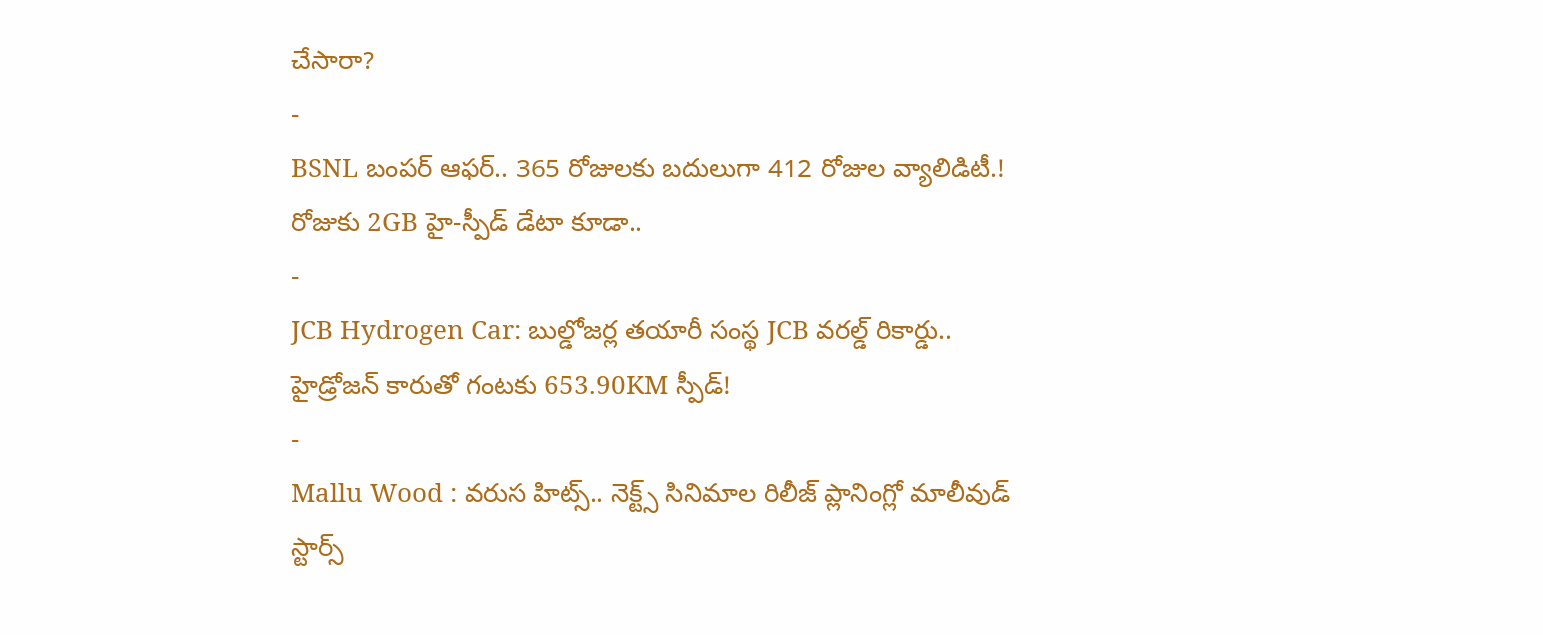చేసారా?
-
BSNL బంపర్ ఆఫర్.. 365 రోజులకు బదులుగా 412 రోజుల వ్యాలిడిటీ.! రోజుకు 2GB హై-స్పీడ్ డేటా కూడా..
-
JCB Hydrogen Car: బుల్డోజర్ల తయారీ సంస్థ JCB వరల్డ్ రికార్డు.. హైడ్రోజన్ కారుతో గంటకు 653.90KM స్పీడ్!
-
Mallu Wood : వరుస హిట్స్.. నెక్ట్స్ సినిమాల రిలీజ్ ప్లానింగ్లో మాలీవుడ్ స్టార్స్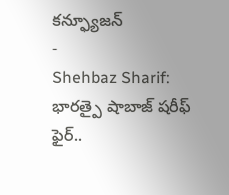కన్ఫ్యూజన్
-
Shehbaz Sharif: భారత్పై షాబాజ్ షరీఫ్ ఫైర్..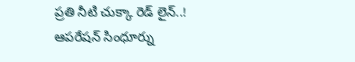ప్రతి నీటి చుక్కా రెడ్ లైన్..! ఆపరేషన్ సింధూర్ను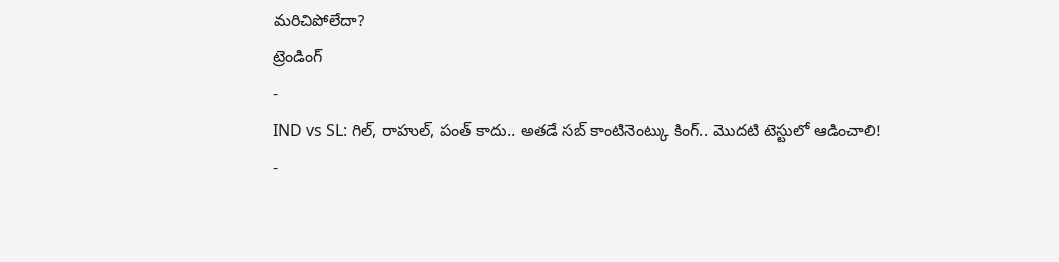మరిచిపోలేదా?
ట్రెండింగ్
-
IND vs SL: గిల్, రాహుల్, పంత్ కాదు.. అతడే సబ్ కాంటినెంట్కు కింగ్.. మొదటి టెస్టులో ఆడించాలి!
-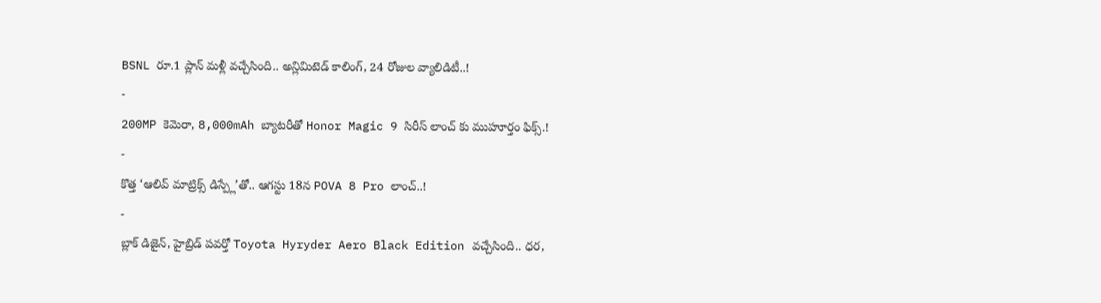BSNL రూ.1 ప్లాన్ మళ్లీ వచ్చేసింది.. అన్లిమిటెడ్ కాలింగ్, 24 రోజుల వ్యాలిడిటీ..!
-
200MP కెమెరా, 8,000mAh బ్యాటరీతో Honor Magic 9 సిరీస్ లాంచ్ కు ముహూర్తం ఫిక్స్.!
-
కొత్త ‘ఆలివ్ మాట్రిక్స్ డిస్ప్లే’తో.. ఆగస్టు 18న POVA 8 Pro లాంచ్..!
-
బ్లాక్ డిజైన్, హైబ్రిడ్ పవర్తో Toyota Hyryder Aero Black Edition వచ్చేసింది.. ధర,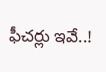ఫీచర్లు ఇవే..!